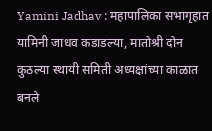Yamini Jadhav : महापालिका सभागृहात यामिनी जाधव कडाडल्या, मातोश्री दोन कुठल्या स्थायी समिती अध्यक्षांच्या काळात बनले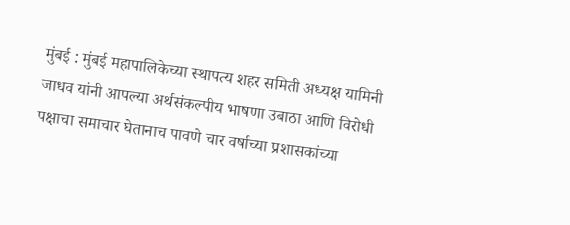मुंबई : मुंबई महापालिकेच्या स्थापत्य शहर समिती अध्यक्ष यामिनी जाधव यांनी आपल्या अर्थसंकल्पीय भाषणा उबाठा आणि विरोधी पक्षाचा समाचार घेतानाच पावणे चार वर्षाच्या प्रशासकांच्या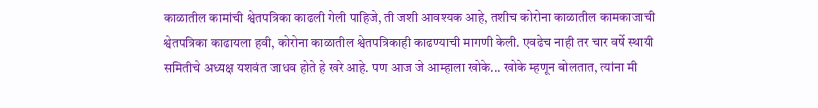काळातील कामांची श्वेतपत्रिका काढली गेली पाहिजे, ती जशी आवश्यक आहे, तशीच कोरोना काळातील कामकाजाची श्वेतपत्रिका काढायला हवी, कोरोना काळातील श्वेतपत्रिकाही काढण्याची मागणी केली. एवढेच नाही तर चार वर्षे स्थायी समितीचे अध्यक्ष यशवंत जाधव होते हे खरे आहे. पण आज जे आम्हाला खोके... खोके म्हणून बोलतात, त्यांना मी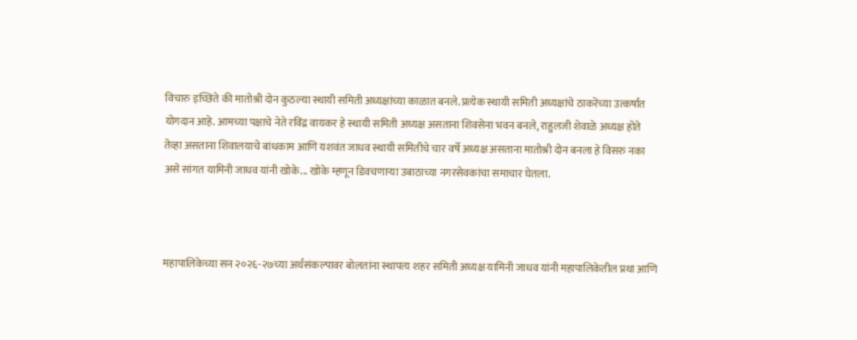विचारु इच्छिते की मातोश्री दोन कुठल्या स्थायी समिती अध्यक्षांच्या काळात बनले. प्रत्येक स्थायी समिती अध्यक्षांचे ठाकरेंच्या उत्कर्षात योगदान आहे. आमच्या पक्षाचे नेते रविंद्र वायकर हे स्थायी समिती अध्यक्ष असताना शिवसेना भवन बनले, राहुलजी शेवाळे अध्यक्ष होते तेव्हा असताना शिवालयाचे बांधकाम आणि यशवंत जाधव स्थायी समितीचे चार वर्षे अध्यक्ष असताना मातोश्री दोन बनला हे विसरु नका असे सांगत यामिनी जाधव यांनी खोके... खोके म्हणून डिवचणाऱ्या उबाठाच्या नगरसेवकांचा समाचार घेतला.



महापालिकेच्या सन २०२६-२७च्या अर्थसंकल्पावर बोलतांना स्थापत्य शहर समिती अध्यक्ष यामिनी जाधव यांनी महापालिकेतील प्रथा आणि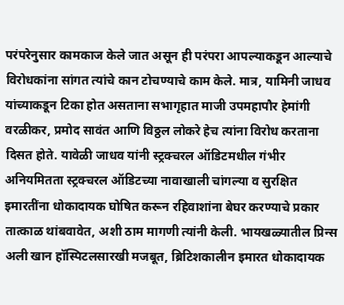परंपरेनुसार कामकाज केले जात असून ही परंपरा आपल्याकडून आल्याचे विरोधकांना सांगत त्यांचे कान टोचण्याचे काम केले. मात्र, यामिनी जाधव यांच्याकडून टिका होत असताना सभागृहात माजी उपमहापौर हेमांगी वरळीकर, प्रमोद सावंत आणि विठ्ठल लोकरे हेच त्यांना विरोध करताना दिसत होते. यावेळी जाधव यांनी स्ट्रक्चरल ऑडिटमधील गंभीर अनियमितता स्ट्रक्चरल ऑडिटच्या नावाखाली चांगल्या व सुरक्षित इमारतींना धोकादायक घोषित करून रहिवाशांना बेघर करण्याचे प्रकार तात्काळ थांबवावेत, अशी ठाम मागणी त्यांनी केली. भायखळ्यातील प्रिन्स अली खान हॉस्पिटलसारखी मजबूत, ब्रिटिशकालीन इमारत धोकादायक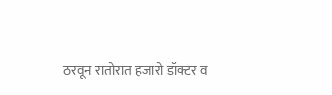ठरवून रातोरात हजारो डॉक्टर व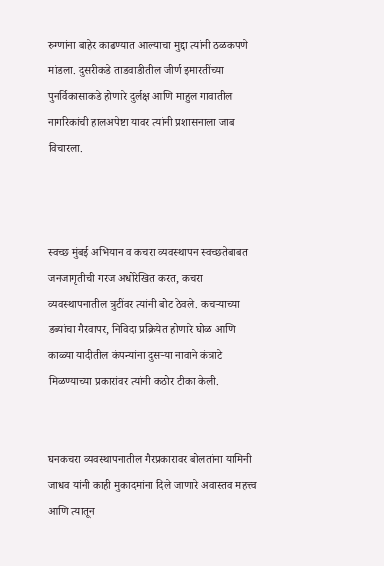रुग्णांना बाहेर काढण्यात आल्याचा मुद्दा त्यांनी ठळकपणे मांडला. दुसरीकडे ताडवाडीतील जीर्ण इमारतींच्या पुनर्विकासाकडे होणारे दुर्लक्ष आणि माहुल गावातील नागरिकांची हालअपेष्टा यावर त्यांनी प्रशासनाला जाब विचारला.



स्वच्छ मुंबई अभियान व कचरा व्यवस्थापन स्वच्छतेबाबत जनजागृतीची गरज अधोरेखित करत, कचरा व्यवस्थापनातील त्रुटींवर त्यांनी बोट ठेवले. कचऱ्याच्या डब्यांचा गैरवापर, निविदा प्रक्रियेत होणारे घोळ आणि काळ्या यादीतील कंपन्यांना दुसऱ्या नावाने कंत्राटे मिळण्याच्या प्रकारांवर त्यांनी कठोर टीका केली.


घनकचरा व्यवस्थापनातील गैरप्रकारावर बोलतांना यामिनी जाधव यांनी काही मुकादमांना दिले जाणारे अवास्तव महत्त्व आणि त्यातून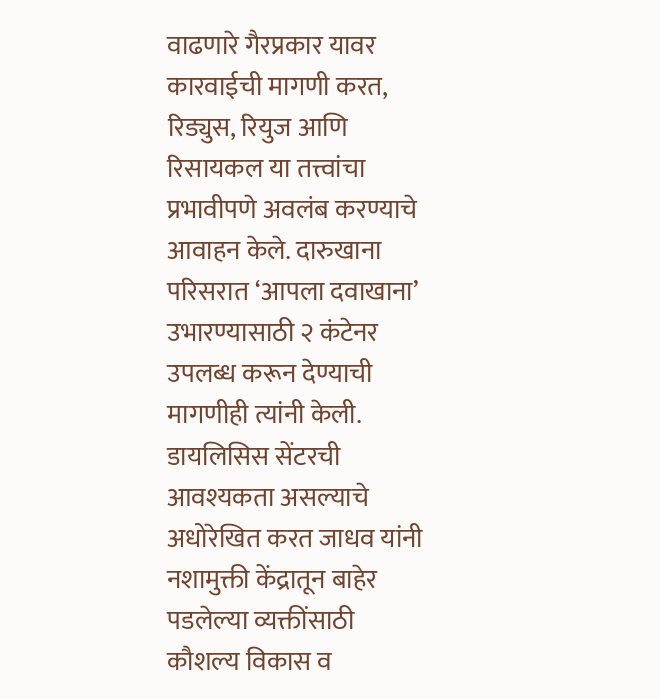वाढणारे गैरप्रकार यावर कारवाईची मागणी करत, रिड्युस, रियुज आणि रिसायकल या तत्त्वांचा प्रभावीपणे अवलंब करण्याचे आवाहन केले. दारुखाना परिसरात ‘आपला दवाखाना’ उभारण्यासाठी २ कंटेनर उपलब्ध करून देण्याची मागणीही त्यांनी केली. डायलिसिस सेंटरची आवश्यकता असल्याचे अधोरेखित करत जाधव यांनी नशामुक्ती केंद्रातून बाहेर पडलेल्या व्यक्तींसाठी कौशल्य विकास व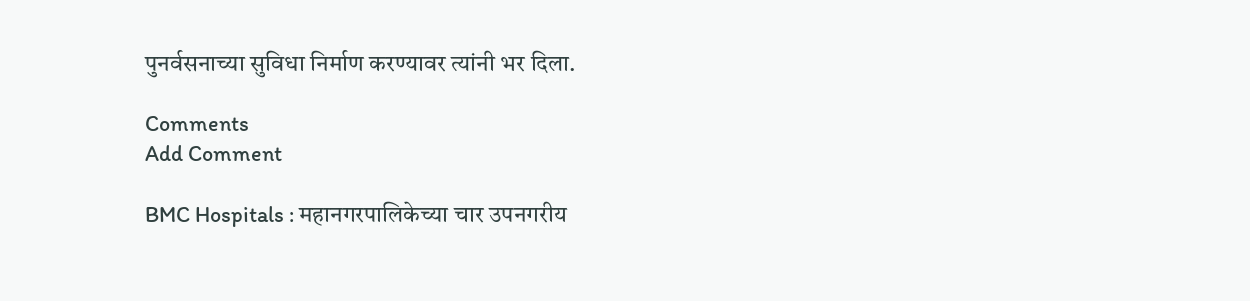पुनर्वसनाच्या सुविधा निर्माण करण्यावर त्यांनी भर दिला.

Comments
Add Comment

BMC Hospitals : महानगरपालिकेच्या चार उपनगरीय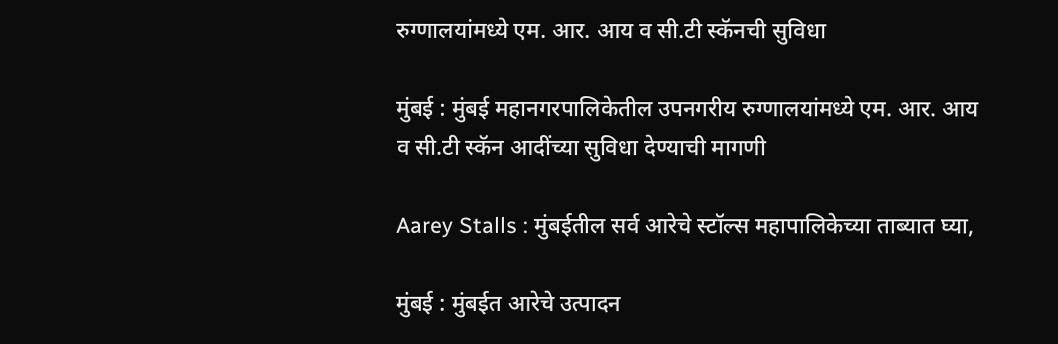रुग्णालयांमध्ये एम. आर. आय व सी.टी स्कॅनची सुविधा

मुंबई : मुंबई महानगरपालिकेतील उपनगरीय रुग्णालयांमध्ये एम. आर. आय व सी.टी स्कॅन आदींच्या सुविधा देण्याची मागणी

Aarey Stalls : मुंबईतील सर्व आरेचे स्टॉल्स महापालिकेच्या ताब्यात घ्या,

मुंबई : मुंबईत आरेचे उत्पादन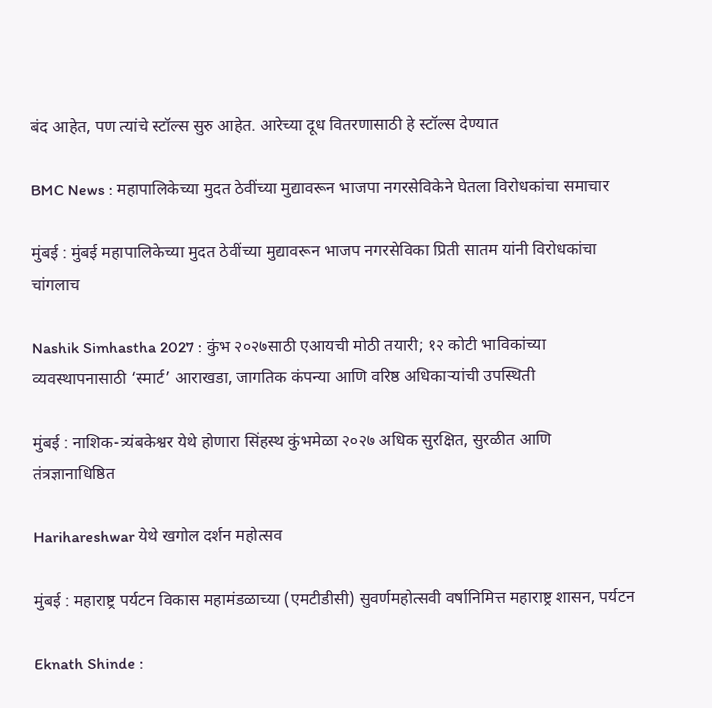बंद आहेत, पण त्यांचे स्टॉल्स सुरु आहेत. आरेच्या दूध वितरणासाठी हे स्टॉल्स देण्यात

BMC News : महापालिकेच्या मुदत ठेवींच्या मुद्यावरून भाजपा नगरसेविकेने घेतला विरोधकांचा समाचार

मुंबई : मुंबई महापालिकेच्या मुदत ठेवींच्या मुद्यावरून भाजप नगरसेविका प्रिती सातम यांनी विरोधकांचा चांगलाच

Nashik Simhastha 2027 : कुंभ २०२७साठी एआयची मोठी तयारी; १२ कोटी भाविकांच्या व्यवस्थापनासाठी ‘स्मार्ट’ आराखडा, जागतिक कंपन्या आणि वरिष्ठ अधिकाऱ्यांची उपस्थिती

मुंबई : नाशिक-त्र्यंबकेश्वर येथे होणारा सिंहस्थ कुंभमेळा २०२७ अधिक सुरक्षित, सुरळीत आणि तंत्रज्ञानाधिष्ठित

Harihareshwar येथे खगोल दर्शन महोत्सव

मुंबई : महाराष्ट्र पर्यटन विकास महामंडळाच्या (एमटीडीसी) सुवर्णमहोत्सवी वर्षानिमित्त महाराष्ट्र शासन, पर्यटन

Eknath Shinde :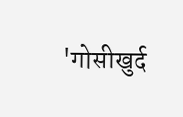'गोसीखुर्द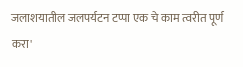जलाशयातील जलपर्यटन टप्पा एक चे काम त्वरीत पूर्ण करा'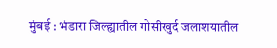मुंबई : भंडारा जिल्ह्यातील गोसीखुर्द जलाशयातील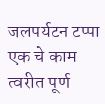जलपर्यटन टप्पा एक चे काम त्वरीत पूर्ण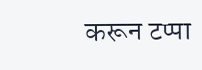करून टप्पा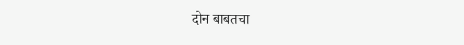दोन बाबतचा